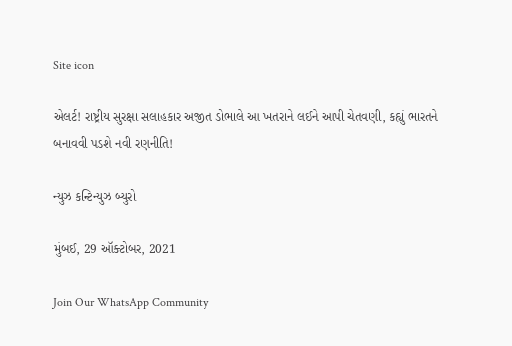Site icon

એલર્ટ! રાષ્ટ્રીય સુરક્ષા સલાહકાર અજીત ડોભાલે આ ખતરાને લઈને આપી ચેતવણી, કહ્યું ભારતને બનાવવી પડશે નવી રણનીતિ!

ન્યુઝ કન્ટિન્યુઝ બ્યુરો

મુંબઈ, 29 ઑક્ટોબર, 2021

Join Our WhatsApp Community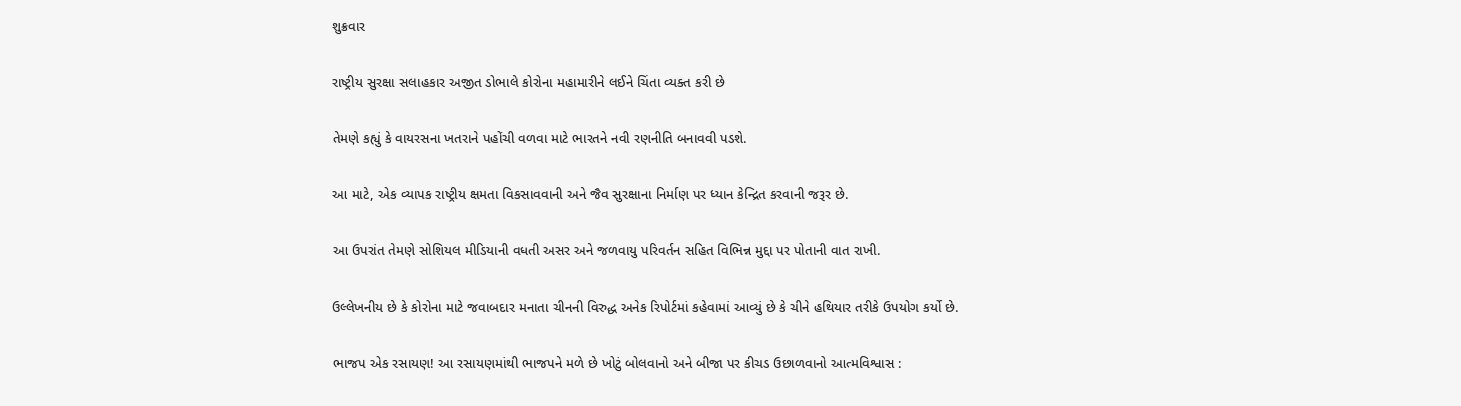શુક્રવાર

રાષ્ટ્રીય સુરક્ષા સલાહકાર અજીત ડોભાલે કોરોના મહામારીને લઈને ચિંતા વ્યક્ત કરી છે

તેમણે કહ્યું કે વાયરસના ખતરાને પહોંચી વળવા માટે ભારતને નવી રણનીતિ બનાવવી પડશે.

આ માટે, એક વ્યાપક રાષ્ટ્રીય ક્ષમતા વિકસાવવાની અને જૈવ સુરક્ષાના નિર્માણ પર ધ્યાન કેન્દ્રિત કરવાની જરૂર છે.

આ ઉપરાંત તેમણે સોશિયલ મીડિયાની વધતી અસર અને જળવાયુ પરિવર્તન સહિત વિભિન્ન મુદ્દા પર પોતાની વાત રાખી.

ઉલ્લેખનીય છે કે કોરોના માટે જવાબદાર મનાતા ચીનની વિરુદ્ધ અનેક રિપોર્ટમાં કહેવામાં આવ્યું છે કે ચીને હથિયાર તરીકે ઉપયોગ કર્યો છે.

ભાજપ એક રસાયણ! આ રસાયણમાંથી ભાજપને મળે છે ખોટું બોલવાનો અને બીજા પર કીચડ ઉછાળવાનો આત્મવિશ્વાસ :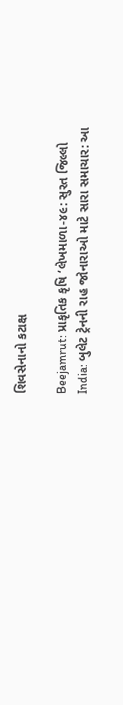શિવસેનાનો કટાક્ષ

Beejamrut: પ્રાકૃતિક કૃષિ ‘લેખમાળા-૪૯: સુરત જિલ્લો
India: બુલેટ ટ્રેનની રાહ જોનારાઓ માટે સારા સમાચાર: આ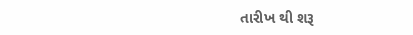તારીખ થી શરૂ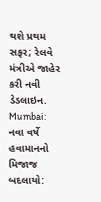થશે પ્રથમ સફર; રેલવે મંત્રીએ જાહેર કરી નવી ડેડલાઇન.
Mumbai: નવા વર્ષે હવામાનનો મિજાજ બદલાયો: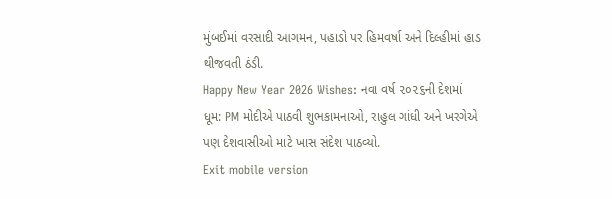મુંબઈમાં વરસાદી આગમન, પહાડો પર હિમવર્ષા અને દિલ્હીમાં હાડ થીજવતી ઠંડી.
Happy New Year 2026 Wishes: નવા વર્ષ ૨૦૨૬ની દેશમાં ધૂમ: PM મોદીએ પાઠવી શુભકામનાઓ, રાહુલ ગાંધી અને ખરગેએ પણ દેશવાસીઓ માટે ખાસ સંદેશ પાઠવ્યો.
Exit mobile version